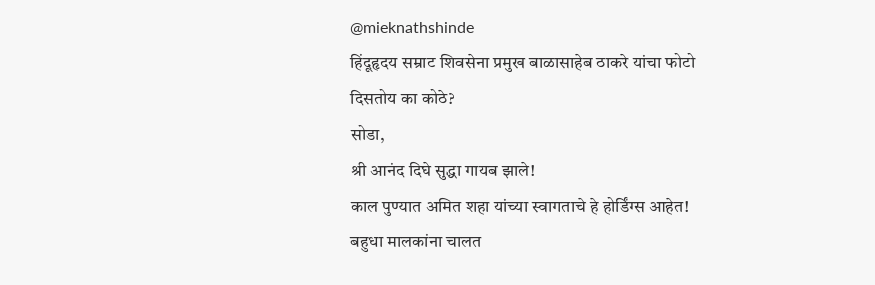@mieknathshinde
हिंदूहृदय सम्राट शिवसेना प्रमुख बाळासाहेब ठाकरे यांचा फोटो दिसतोय का कोठे?
सोडा,
श्री आनंद दिघे सुद्धा गायब झाले!
काल पुण्यात अमित शहा यांच्या स्वागताचे हे होर्डिंग्स आहेत!
बहुधा मालकांना चालत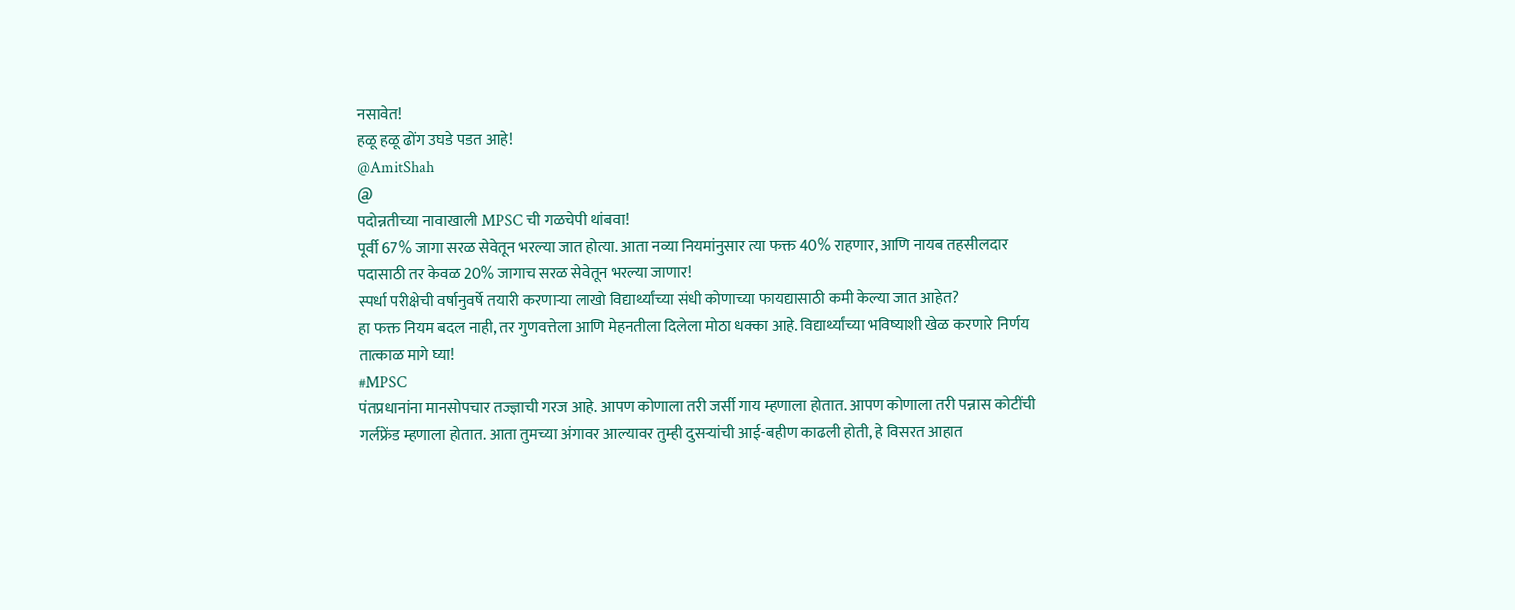नसावेत!
हळू हळू ढोंग उघडे पडत आहे!
@AmitShah
@
पदोन्नतीच्या नावाखाली MPSC ची गळचेपी थांबवा!
पूर्वी 67% जागा सरळ सेवेतून भरल्या जात होत्या. आता नव्या नियमांनुसार त्या फक्त 40% राहणार, आणि नायब तहसीलदार पदासाठी तर केवळ 20% जागाच सरळ सेवेतून भरल्या जाणार!
स्पर्धा परीक्षेची वर्षानुवर्षे तयारी करणाऱ्या लाखो विद्यार्थ्यांच्या संधी कोणाच्या फायद्यासाठी कमी केल्या जात आहेत?
हा फक्त नियम बदल नाही, तर गुणवत्तेला आणि मेहनतीला दिलेला मोठा धक्का आहे. विद्यार्थ्यांच्या भविष्याशी खेळ करणारे निर्णय तात्काळ मागे घ्या!
#MPSC
पंतप्रधानांना मानसोपचार तज्ज्ञाची गरज आहे. आपण कोणाला तरी जर्सी गाय म्हणाला होतात. आपण कोणाला तरी पन्नास कोटींची गर्लफ्रेंड म्हणाला होतात. आता तुमच्या अंगावर आल्यावर तुम्ही दुसऱ्यांची आई-बहीण काढली होती, हे विसरत आहात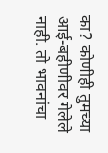का? कोणीही तुमच्या आई-बहीणीवर गेलेले नाही. तो भावनांचा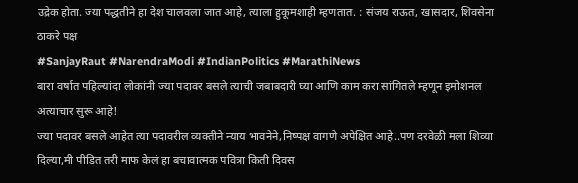उद्रेक होता. ज्या पद्धतीने हा देश चालवला जात आहे, त्याला हुकूमशाही म्हणतात. : संजय राऊत, खासदार, शिवसेना ठाकरे पक्ष
#SanjayRaut #NarendraModi #IndianPolitics #MarathiNews
बारा वर्षात पहिल्यांदा लोकांनी ज्या पदावर बसले त्याची जबाबदारी घ्या आणि काम करा सांगितले म्हणून इमोशनल अत्याचार सुरू आहे!
ज्या पदावर बसले आहेत त्या पदावरील व्यक्तीने न्याय भावनेने,निष्पक्ष वागणे अपेक्षित आहे..पण दरवेळी मला शिव्या दिल्या,मी पीडित तरी माफ केलं हा बचावात्मक पवित्रा किती दिवस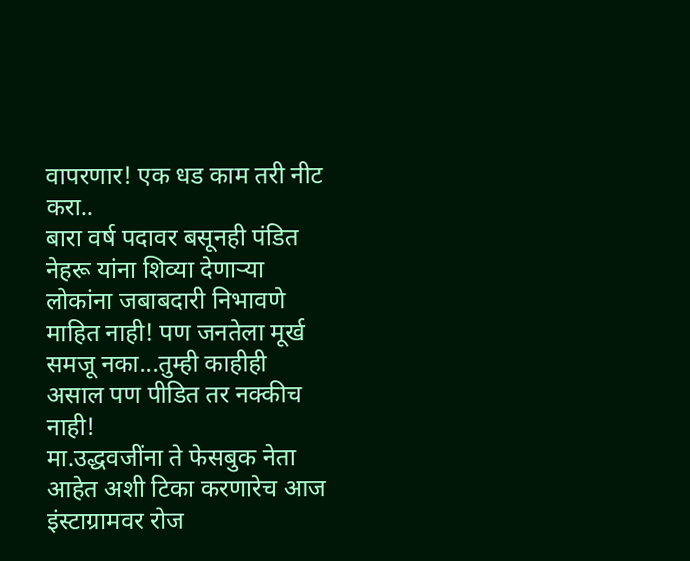वापरणार! एक धड काम तरी नीट करा..
बारा वर्ष पदावर बसूनही पंडित नेहरू यांना शिव्या देणाऱ्या लोकांना जबाबदारी निभावणे माहित नाही! पण जनतेला मूर्ख समजू नका...तुम्ही काहीही असाल पण पीडित तर नक्कीच नाही!
मा.उद्धवजींना ते फेसबुक नेता आहेत अशी टिका करणारेच आज इंस्टाग्रामवर रोज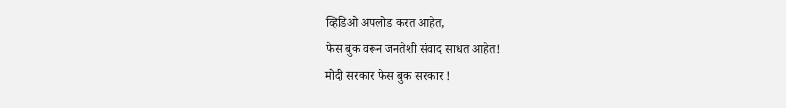व्हिडिओ अपलोड करत आहेत,
फेस बुक वरून जनतेशी संवाद साधत आहेत!
मोदी सरकार फेस बुक सरकार !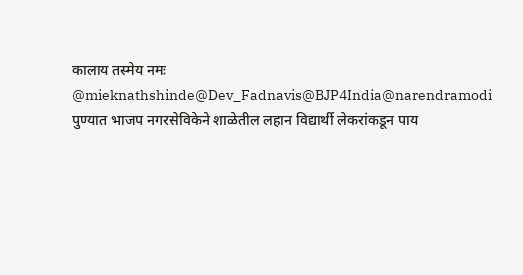कालाय तस्मेय नमः
@mieknathshinde@Dev_Fadnavis@BJP4India@narendramodi
पुण्यात भाजप नगरसेविकेने शाळेतील लहान विद्यार्थी लेकरांकडून पाय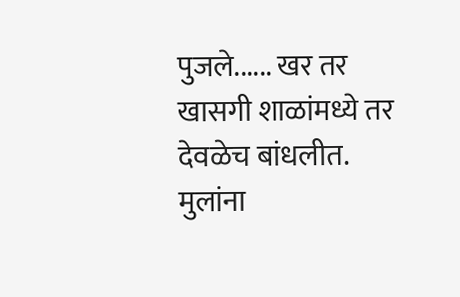पुजले...... खर तर खासगी शाळांमध्ये तर देवळेच बांधलीत. मुलांना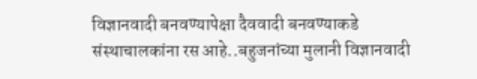विज्ञानवादी बनवण्यापेक्षा दैववादी बनवण्याकडे संस्थाचालकांना रस आहे..बहुजनांच्या मुलानी विज्ञानवादी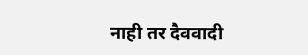नाही तर दैववादी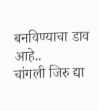बनविण्याचा डाव आहे..
चांगली जिरु द्या